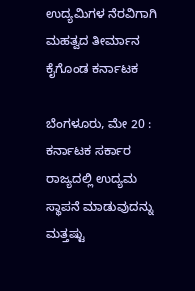ಉದ್ಯಮಿಗಳ ನೆರವಿಗಾಗಿ ಮಹತ್ವದ ತೀರ್ಮಾನ ಕೈಗೊಂಡ ಕರ್ನಾಟಕ

ಬೆಂಗಳೂರು, ಮೇ 20 : ಕರ್ನಾಟಕ ಸರ್ಕಾರ ರಾಜ್ಯದಲ್ಲಿ ಉದ್ಯಮ ಸ್ಥಾಪನೆ ಮಾಡುವುದನ್ನು ಮತ್ತಷ್ಟು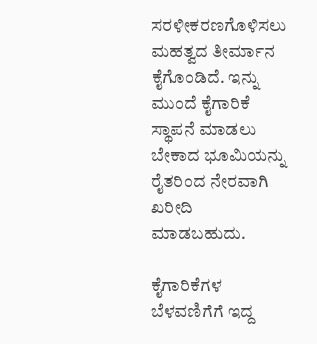ಸರಳೀಕರಣಗೊಳಿಸಲು ಮಹತ್ವದ ತೀರ್ಮಾನ ಕೈಗೊಂಡಿದೆ. ಇನ್ನು ಮುಂದೆ ಕೈಗಾರಿಕೆ ಸ್ಥಾಪನೆ ಮಾಡಲು ಬೇಕಾದ ಭೂಮಿಯನ್ನು ರೈತರಿಂದ ನೇರವಾಗಿ ಖರೀದಿ ಮಾಡಬಹುದು.

ಕೈಗಾರಿಕೆಗಳ ಬೆಳವಣಿಗೆಗೆ ಇದ್ದ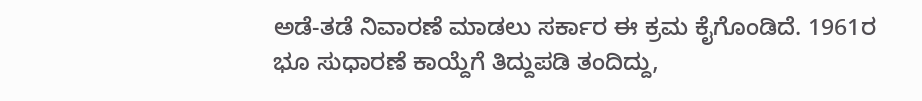ಅಡೆ-ತಡೆ ನಿವಾರಣೆ ಮಾಡಲು ಸರ್ಕಾರ ಈ ಕ್ರಮ ಕೈಗೊಂಡಿದೆ. 1961ರ ಭೂ ಸುಧಾರಣೆ ಕಾಯ್ದೆಗೆ ತಿದ್ದುಪಡಿ ತಂದಿದ್ದು,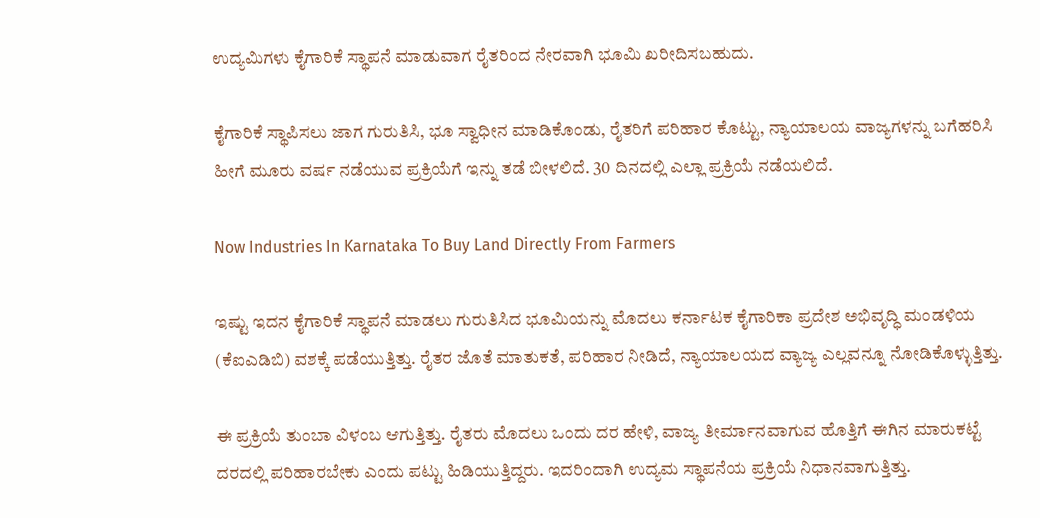ಉದ್ಯಮಿಗಳು ಕೈಗಾರಿಕೆ ಸ್ಥಾಪನೆ ಮಾಡುವಾಗ ರೈತರಿಂದ ನೇರವಾಗಿ ಭೂಮಿ ಖರೀದಿಸಬಹುದು.

ಕೈಗಾರಿಕೆ ಸ್ಥಾಪಿಸಲು ಜಾಗ ಗುರುತಿಸಿ, ಭೂ ಸ್ವಾಧೀನ ಮಾಡಿಕೊಂಡು, ರೈತರಿಗೆ ಪರಿಹಾರ ಕೊಟ್ಟು, ನ್ಯಾಯಾಲಯ ವಾಜ್ಯಗಳನ್ನು ಬಗೆಹರಿಸಿ ಹೀಗೆ ಮೂರು ವರ್ಷ ನಡೆಯುವ ಪ್ರಕ್ರಿಯೆಗೆ ಇನ್ನು ತಡೆ ಬೀಳಲಿದೆ. 30 ದಿನದಲ್ಲಿ ಎಲ್ಲಾ ಪ್ರಕ್ರಿಯೆ ನಡೆಯಲಿದೆ.

Now Industries In Karnataka To Buy Land Directly From Farmers

ಇಷ್ಟು ಇದನ ಕೈಗಾರಿಕೆ ಸ್ಥಾಪನೆ ಮಾಡಲು ಗುರುತಿಸಿದ ಭೂಮಿಯನ್ನು ಮೊದಲು ಕರ್ನಾಟಕ ಕೈಗಾರಿಕಾ ಪ್ರದೇಶ ಅಭಿವೃದ್ಧಿ ಮಂಡಳಿಯ (ಕೆಐಎಡಿಬಿ) ವಶಕ್ಕೆ ಪಡೆಯುತ್ತಿತ್ತು. ರೈತರ ಜೊತೆ ಮಾತುಕತೆ, ಪರಿಹಾರ ನೀಡಿದೆ, ನ್ಯಾಯಾಲಯದ ವ್ಯಾಜ್ಯ ಎಲ್ಲವನ್ನೂ ನೋಡಿಕೊಳ್ಳುತ್ತಿತ್ತು.

ಈ ಪ್ರಕ್ರಿಯೆ ತುಂಬಾ ವಿಳಂಬ ಆಗುತ್ತಿತ್ತು. ರೈತರು ಮೊದಲು ಒಂದು ದರ ಹೇಳಿ, ವಾಜ್ಯ ತೀರ್ಮಾನವಾಗುವ ಹೊತ್ತಿಗೆ ಈಗಿನ ಮಾರುಕಟ್ಟೆ ದರದಲ್ಲಿ ಪರಿಹಾರಬೇಕು ಎಂದು ಪಟ್ಟು ಹಿಡಿಯುತ್ತಿದ್ದರು. ಇದರಿಂದಾಗಿ ಉದ್ಯಮ ಸ್ಥಾಪನೆಯ ಪ್ರಕ್ರಿಯೆ ನಿಧಾನವಾಗುತ್ತಿತ್ತು.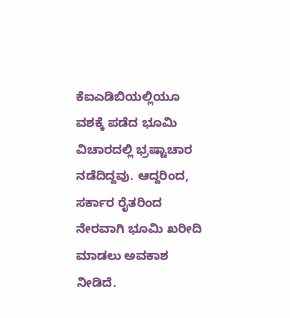ಕೆಐಎಡಿಬಿಯಲ್ಲಿಯೂ ವಶಕ್ಕೆ ಪಡೆದ ಭೂಮಿ ವಿಚಾರದಲ್ಲಿ ಭ್ರಷ್ಟಾಚಾರ ನಡೆದಿದ್ದವು. ಆದ್ದರಿಂದ, ಸರ್ಕಾರ ರೈತರಿಂದ ನೇರವಾಗಿ ಭೂಮಿ ಖರೀದಿ ಮಾಡಲು ಅವಕಾಶ ನೀಡಿದೆ.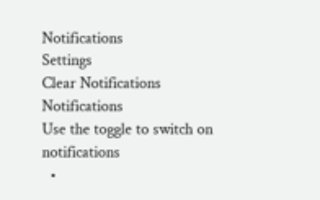Notifications
Settings
Clear Notifications
Notifications
Use the toggle to switch on notifications
  •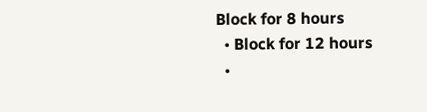Block for 8 hours
  • Block for 12 hours
  •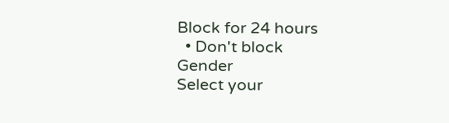Block for 24 hours
  • Don't block
Gender
Select your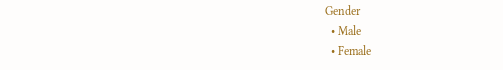Gender
  • Male
  • Female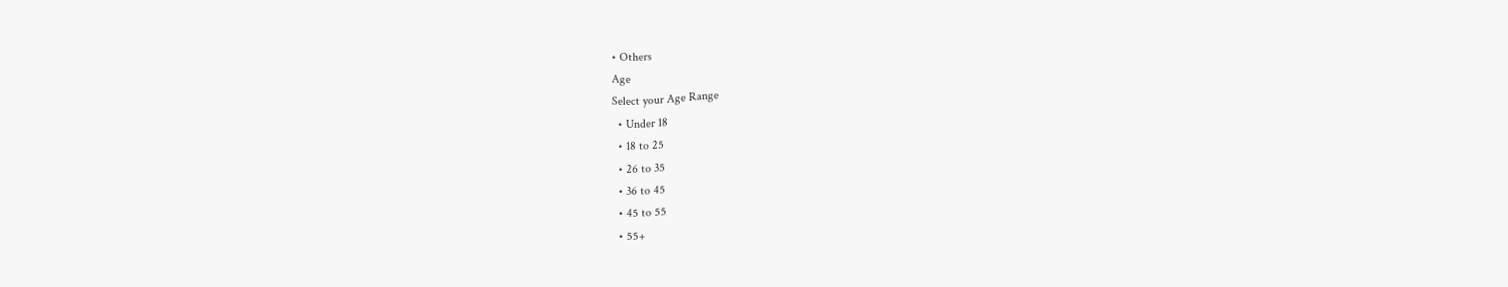• Others
Age
Select your Age Range
  • Under 18
  • 18 to 25
  • 26 to 35
  • 36 to 45
  • 45 to 55
  • 55+